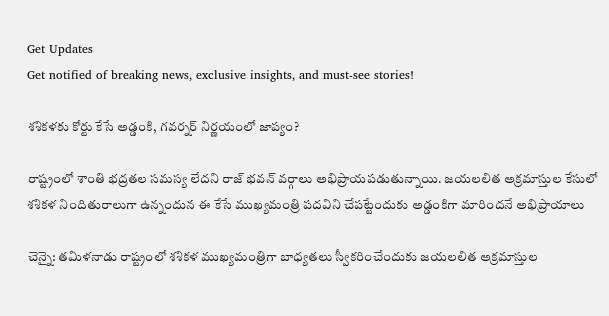Get Updates
Get notified of breaking news, exclusive insights, and must-see stories!

శశికళకు కోర్టు కేసే అడ్డంకి, గవర్నర్ నిర్ణయంలో జాప్యం?

రాష్ట్రంలో శాంతి భద్రతల సమస్య లేదని రాజ్ భవన్ వర్గాలు అభిప్రాయపడుతున్నాయి. జయలలిత అక్రమాస్తుల కేసులో శశికళ నిందితురాలుగా ఉన్నందున ఈ కేసే ముఖ్యమంత్రి పదవిని చేపట్టేందుకు అడ్డంకిగా మారిందనే అభిప్రాయాలు

చెన్నై: తమిళనాడు రాష్ట్రంలో శశికళ ముఖ్యమంత్రిగా బాధ్యతలు స్వీకరించేందుకు జయలలిత అక్రమాస్తుల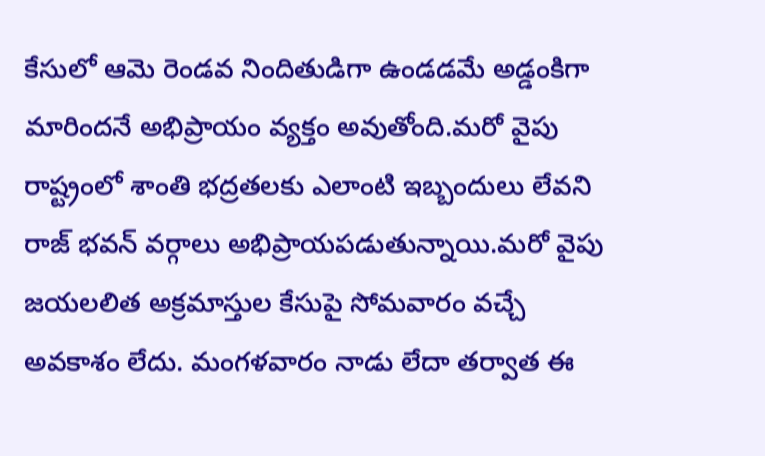కేసులో ఆమె రెండవ నిందితుడిగా ఉండడమే అడ్డంకిగా మారిందనే అభిప్రాయం వ్యక్తం అవుతోంది.మరో వైపు రాష్ట్రంలో శాంతి భద్రతలకు ఎలాంటి ఇబ్బందులు లేవని రాజ్ భవన్ వర్గాలు అభిప్రాయపడుతున్నాయి.మరో వైపు జయలలిత అక్రమాస్తుల కేసుపై సోమవారం వచ్చే అవకాశం లేదు. మంగళవారం నాడు లేదా తర్వాత ఈ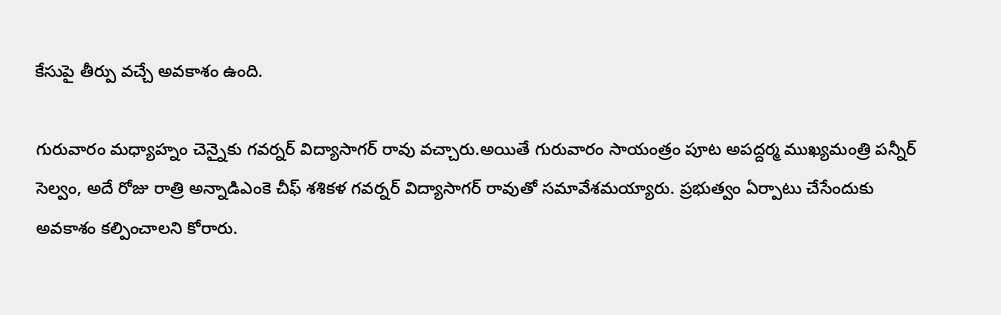కేసుపై తీర్పు వచ్చే అవకాశం ఉంది.

గురువారం మధ్యాహ్నం చెన్నైకు గవర్నర్ విద్యాసాగర్ రావు వచ్చారు.అయితే గురువారం సాయంత్రం పూట అపద్దర్మ ముఖ్యమంత్రి పన్నీర్ సెల్వం, అదే రోజు రాత్రి అన్నాడిఎంకె చీఫ్ శశికళ గవర్నర్ విద్యాసాగర్ రావుతో సమావేశమయ్యారు. ప్రభుత్వం ఏర్పాటు చేసేందుకు అవకాశం కల్పించాలని కోరారు.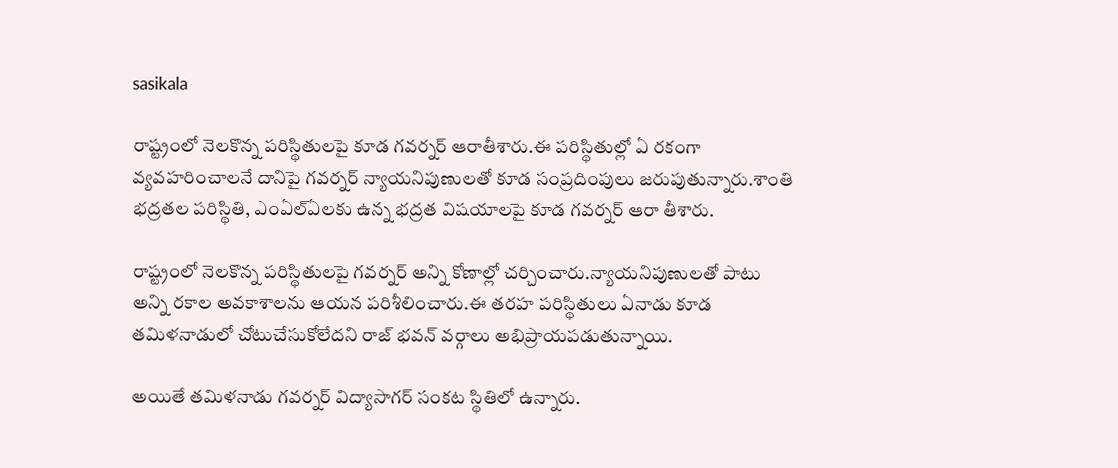sasikala

రాష్ట్రంలో నెలకొన్న పరిస్థితులపై కూడ గవర్నర్ ఆరాతీశారు.ఈ పరిస్థితుల్లో ఏ రకంగా వ్యవహరించాలనే దానిపై గవర్నర్ న్యాయనిపుణులతో కూడ సంప్రదింపులు జరుపుతున్నారు.శాంతి భద్రతల పరిస్థితి, ఎంఏల్ఏలకు ఉన్న భద్రత విషయాలపై కూడ గవర్నర్ ఆరా తీశారు.

రాష్ట్రంలో నెలకొన్న పరిస్థితులపై గవర్నర్ అన్ని కోణాల్లో చర్చించారు.న్యాయనిపుణులతో పాటు అన్ని రకాల అవకాశాలను ఆయన పరిశీలించారు.ఈ తరహ పరిస్థితులు ఏనాడు కూడ తమిళనాడులో చోటుచేసుకోలేదని రాజ్ భవన్ వర్గాలు అభిప్రాయపడుతున్నాయి.

అయితే తమిళనాడు గవర్నర్ విద్యాసాగర్ సంకట స్థితిలో ఉన్నారు.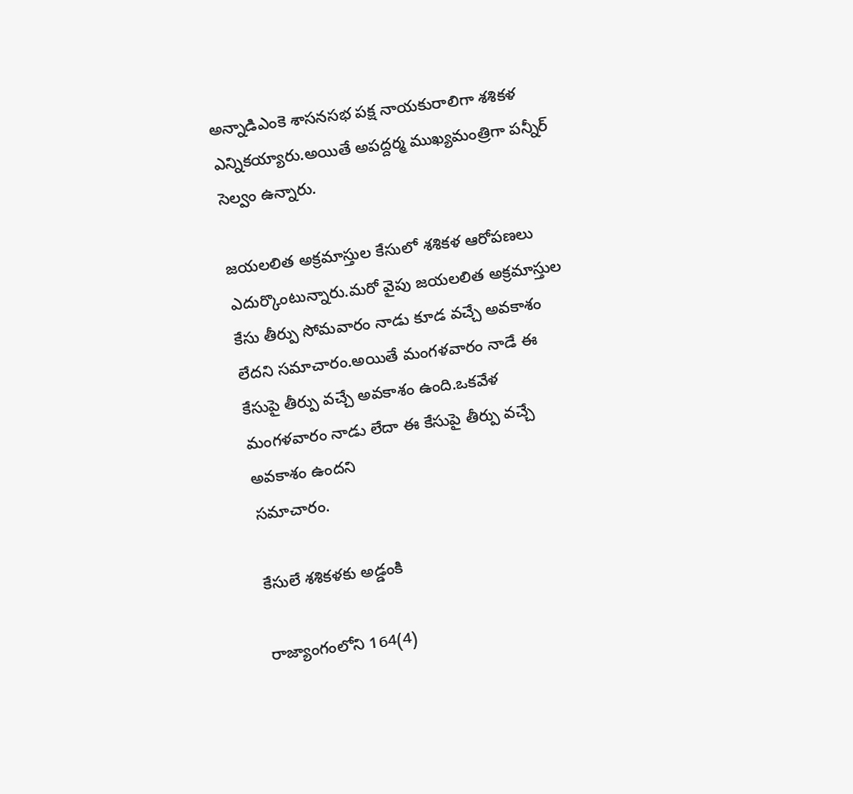అన్నాడిఎంకె శాసనసభ పక్ష నాయకురాలిగా శశికళ ఎన్నికయ్యారు.అయితే అపద్దర్మ ముఖ్యమంత్రిగా పన్నీర్ సెల్వం ఉన్నారు.

జయలలిత అక్రమాస్తుల కేసులో శశికళ ఆరోపణలు ఎదుర్కొంటున్నారు.మరో వైపు జయలలిత అక్రమాస్తుల కేసు తీర్పు సోమవారం నాడు కూడ వచ్చే అవకాశం లేదని సమాచారం.అయితే మంగళవారం నాడే ఈ కేసుపై తీర్పు వచ్చే అవకాశం ఉంది.ఒకవేళ మంగళవారం నాడు లేదా ఈ కేసుపై తీర్పు వచ్చే అవకాశం ఉందని
సమాచారం.

కేసులే శశికళకు అడ్డంకి

రాజ్యాంగంలోని 164(4)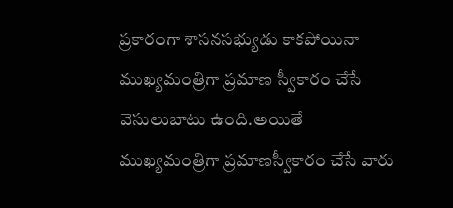ప్రకారంగా శాసనసభ్యుడు కాకపోయినా ముఖ్యమంత్రిగా ప్రమాణ స్వీకారం చేసే వెసులుబాటు ఉంది.అయితే ముఖ్యమంత్రిగా ప్రమాణస్వీకారం చేసే వారు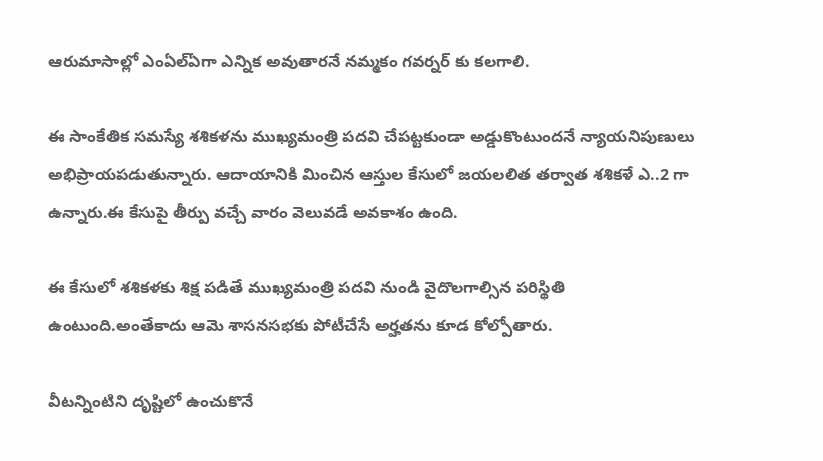ఆరుమాసాల్లో ఎంఏల్ఏగా ఎన్నిక అవుతారనే నమ్మకం గవర్నర్ కు కలగాలి.

ఈ సాంకేతిక సమస్యే శశికళను ముఖ్యమంత్రి పదవి చేపట్టకుండా అడ్డుకొంటుందనే న్యాయనిపుణులు అభిప్రాయపడుతున్నారు. ఆదాయానికి మించిన ఆస్తుల కేసులో జయలలిత తర్వాత శశికళే ఎ..2 గా ఉన్నారు.ఈ కేసుపై తీర్పు వచ్చే వారం వెలువడే అవకాశం ఉంది.

ఈ కేసులో శశికళకు శిక్ష పడితే ముఖ్యమంత్రి పదవి నుండి వైదొలగాల్సిన పరిస్థితి ఉంటుంది.అంతేకాదు ఆమె శాసనసభకు పోటీచేసే అర్హతను కూడ కోల్పోతారు.

వీటన్నింటిని దృష్టిలో ఉంచుకొనే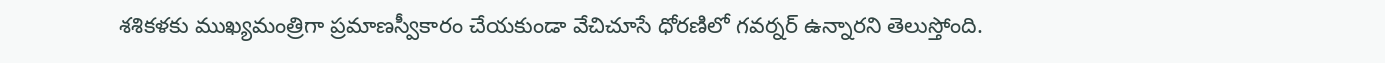శశికళకు ముఖ్యమంత్రిగా ప్రమాణస్వీకారం చేయకుండా వేచిచూసే ధోరణిలో గవర్నర్ ఉన్నారని తెలుస్తోంది.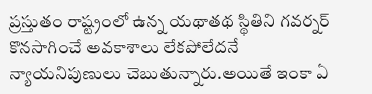ప్రస్తుతం రాష్ట్రంలో ఉన్న యథాతథ స్థితిని గవర్నర్ కొనసాగించే అవకాశాలు లేకపోలేదనే న్యాయనిపుణులు చెబుతున్నారు.అయితే ఇంకా ఏ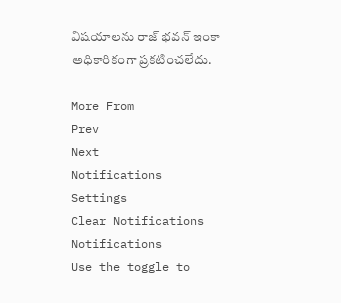విషయాలను రాజ్ భవన్ ఇంకా అధికారికంగా ప్రకటించలేదు.

More From
Prev
Next
Notifications
Settings
Clear Notifications
Notifications
Use the toggle to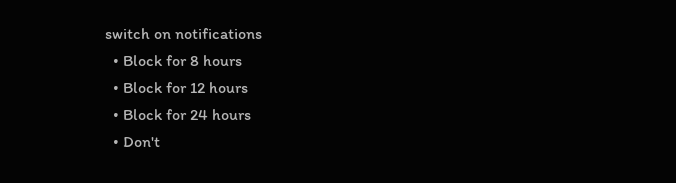switch on notifications
  • Block for 8 hours
  • Block for 12 hours
  • Block for 24 hours
  • Don't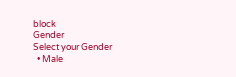block
Gender
Select your Gender
  • Male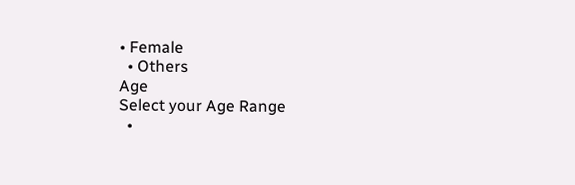• Female
  • Others
Age
Select your Age Range
  •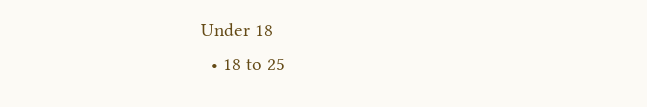Under 18
  • 18 to 25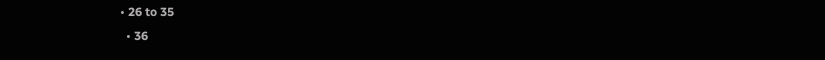• 26 to 35
  • 36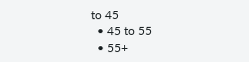to 45
  • 45 to 55
  • 55+